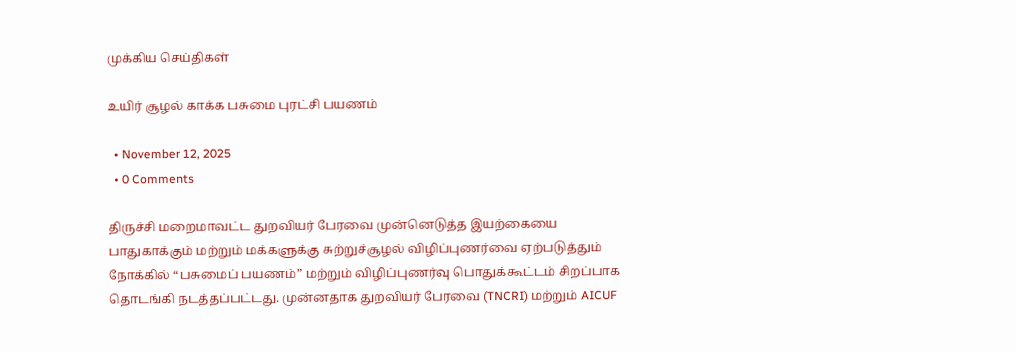முக்கிய செய்திகள்

உயிர் சூழல் காக்க பசுமை புரட்சி பயணம்

  • November 12, 2025
  • 0 Comments

திருச்சி மறைமாவட்ட துறவியர் பேரவை முன்னெடுத்த இயற்கையை பாதுகாக்கும் மற்றும் மக்களுக்கு சுற்றுச்சூழல் விழிப்புணர்வை ஏற்படுத்தும் நோக்கில் “பசுமைப் பயணம்” மற்றும் விழிப்புணர்வு பொதுக்கூட்டம் சிறப்பாக தொடங்கி நடத்தப்பட்டது. முன்னதாக துறவியர் பேரவை (TNCRI) மற்றும் AICUF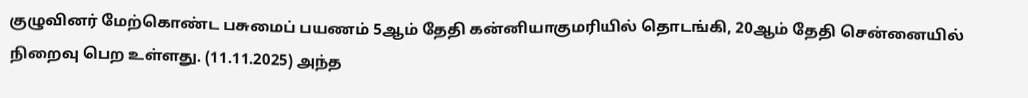குழுவினர் மேற்கொண்ட பசுமைப் பயணம் 5ஆம் தேதி கன்னியாகுமரியில் தொடங்கி, 20ஆம் தேதி சென்னையில் நிறைவு பெற உள்ளது. (11.11.2025) அந்த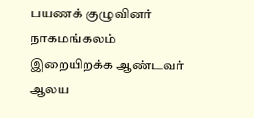பயணக் குழுவினர் நாகமங்கலம் இறையிறக்க ஆண்டவர் ஆலய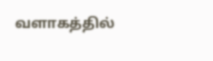வளாகத்தில்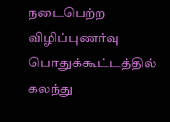நடைபெற்ற விழிப்புணர்வு பொதுக்கூட்டத்தில் கலந்து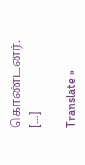கொண்டனர். […]

Translate »